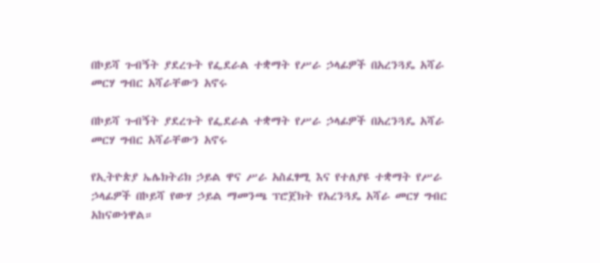በኮይሻ ጉብኝት ያደረጉት የፌደራል ተቋማት የሥራ ኃላፊዎች በአረንጓዴ አሻራ መርሃ ግብር አሻራቸውን አኖሩ

በኮይሻ ጉብኝት ያደረጉት የፌደራል ተቋማት የሥራ ኃላፊዎች በአረንጓዴ አሻራ መርሃ ግብር አሻራቸውን አኖሩ

የኢትዮጵያ ኤሌክትሪክ ኃይል ዋና ሥራ አስፈፃሚ እና የተለያዩ ተቋማት የሥራ ኃላፊዎች በኮይሻ የውሃ ኃይል ማመንጫ ፕሮጀክት የአረንጓዴ አሻራ መርሃ ግብር አከናውነዋል።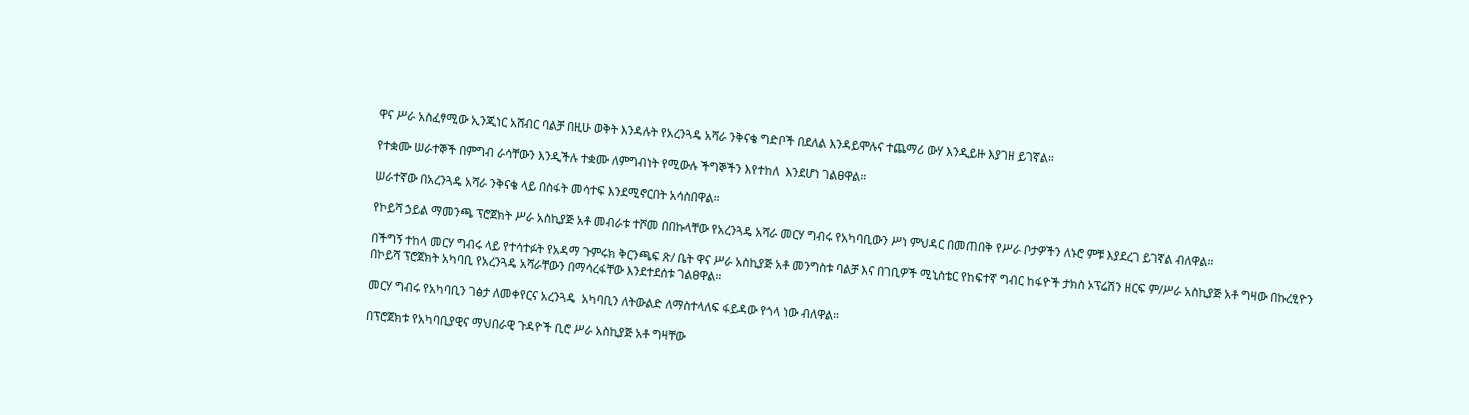ዋና ሥራ አስፈፃሚው ኢንጂነር አሸብር ባልቻ በዚሁ ወቅት እንዳሉት የአረንጓዴ አሻራ ንቅናቄ ግድቦች በደለል እንዳይሞሉና ተጨማሪ ውሃ እንዲይዙ እያገዘ ይገኛል።

የተቋሙ ሠራተኞች በምግብ ራሳቸውን እንዲችሉ ተቋሙ ለምግብነት የሚውሉ ችግኞችን እየተከለ  እንደሆነ ገልፀዋል።

ሠራተኛው በአረንጓዴ አሻራ ንቅናቄ ላይ በስፋት መሳተፍ እንደሚኖርበት አሳስበዋል።

የኮይሻ ኃይል ማመንጫ ፕሮጀክት ሥራ አስኪያጅ አቶ መብራቱ ተሾመ በበኩላቸው የአረንጓዴ አሻራ መርሃ ግብሩ የአካባቢውን ሥነ ምህዳር በመጠበቅ የሥራ ቦታዎችን ለኑሮ ምቹ እያደረገ ይገኛል ብለዋል።

በችግኝ ተከላ መርሃ ግብሩ ላይ የተሳተፉት የአዳማ ጉምሩክ ቅርንጫፍ ጽ/ ቤት ዋና ሥራ አስኪያጅ አቶ መንግስቱ ባልቻ እና በገቢዎች ሚኒስቴር የከፍተኛ ግብር ከፋዮች ታክስ ኦፕሬሽን ዘርፍ ም/ሥራ አስኪያጅ አቶ ግዛው በኩረፂዮን በኮይሻ ፕሮጀክት አካባቢ የአረንጓዴ አሻራቸውን በማሳረፋቸው እንደተደሰቱ ገልፀዋል።

መርሃ ግብሩ የአካባቢን ገፅታ ለመቀየርና አረንጓዴ  አካባቢን ለትውልድ ለማስተላለፍ ፋይዳው የጎላ ነው ብለዋል።

በፕሮጀክቱ የአካባቢያዊና ማህበራዊ ጉዳዮች ቢሮ ሥራ አስኪያጅ አቶ ግዛቸው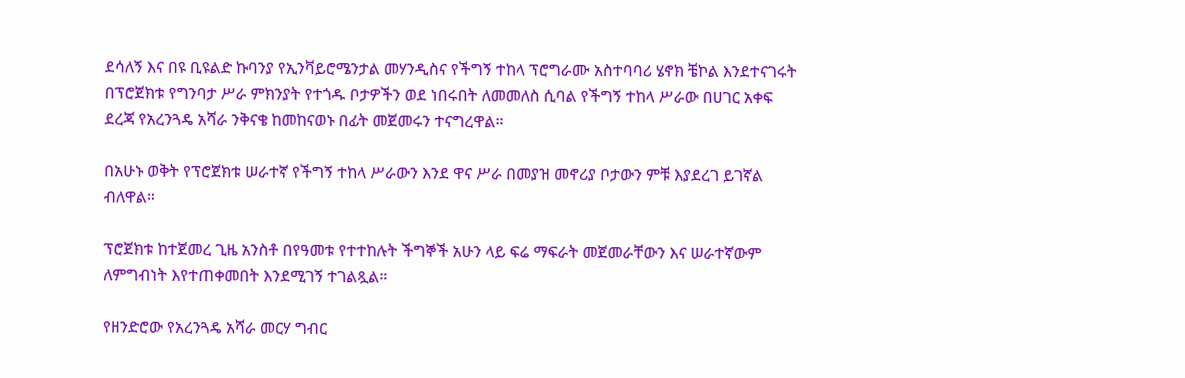ደሳለኝ እና በዩ ቢዩልድ ኩባንያ የኢንቫይሮሜንታል መሃንዲስና የችግኝ ተከላ ፕሮግራሙ አስተባባሪ ሄኖክ ቼኮል እንደተናገሩት በፕሮጀክቱ የግንባታ ሥራ ምክንያት የተጎዱ ቦታዎችን ወደ ነበሩበት ለመመለስ ሲባል የችግኝ ተከላ ሥራው በሀገር አቀፍ ደረጃ የአረንጓዴ አሻራ ንቅናቄ ከመከናወኑ በፊት መጀመሩን ተናግረዋል።

በአሁኑ ወቅት የፕሮጀክቱ ሠራተኛ የችግኝ ተከላ ሥራውን እንደ ዋና ሥራ በመያዝ መኖሪያ ቦታውን ምቹ እያደረገ ይገኛል ብለዋል።

ፕሮጀክቱ ከተጀመረ ጊዜ አንስቶ በየዓመቱ የተተከሉት ችግኞች አሁን ላይ ፍሬ ማፍራት መጀመራቸውን እና ሠራተኛውም ለምግብነት እየተጠቀመበት እንደሚገኝ ተገልጿል።

የዘንድሮው የአረንጓዴ አሻራ መርሃ ግብር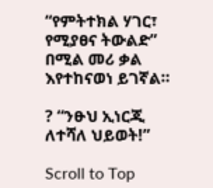“የምትተክል ሃገር፣ የሚያፀና ትውልድ” በሚል መሪ ቃል እየተከናወነ ይገኛል።

? “ንፁህ ኢነርጂ ለተሻለ ህይወት!”

Scroll to Top